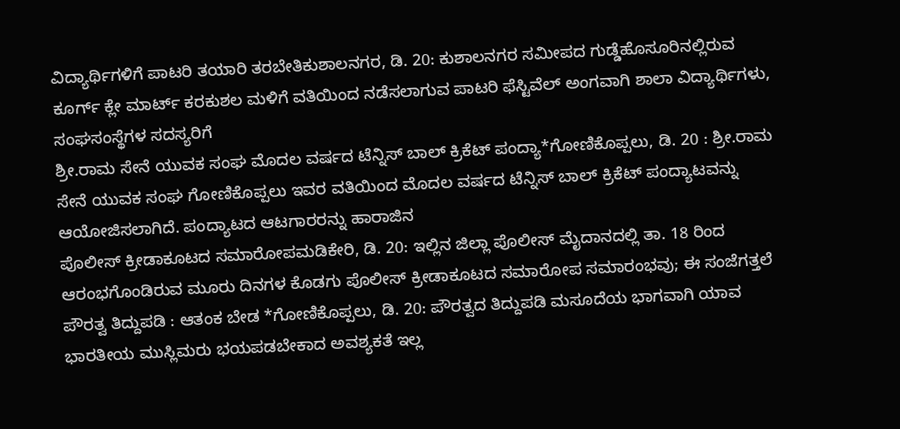ವಿದ್ಯಾರ್ಥಿಗಳಿಗೆ ಪಾಟರಿ ತಯಾರಿ ತರಬೇತಿಕುಶಾಲನಗರ, ಡಿ. 20: ಕುಶಾಲನಗರ ಸಮೀಪದ ಗುಡ್ಡೆಹೊಸೂರಿನಲ್ಲಿರುವ ಕೂರ್ಗ್ ಕ್ಲೇ ಮಾರ್ಟ್ ಕರಕುಶಲ ಮಳಿಗೆ ವತಿಯಿಂದ ನಡೆಸಲಾಗುವ ಪಾಟರಿ ಫೆಸ್ಟಿವೆಲ್ ಅಂಗವಾಗಿ ಶಾಲಾ ವಿದ್ಯಾರ್ಥಿಗಳು, ಸಂಘಸಂಸ್ಥೆಗಳ ಸದಸ್ಯರಿಗೆ
ಶ್ರೀ.ರಾಮ ಸೇನೆ ಯುವಕ ಸಂಘ ಮೊದಲ ವರ್ಷದ ಟೆನ್ನಿಸ್ ಬಾಲ್ ಕ್ರಿಕೆಟ್ ಪಂದ್ಯಾ*ಗೋಣಿಕೊಪ್ಪಲು, ಡಿ. 20 : ಶ್ರೀ.ರಾಮ ಸೇನೆ ಯುವಕ ಸಂಘ ಗೋಣಿಕೊಪ್ಪಲು ಇವರ ವತಿಯಿಂದ ಮೊದಲ ವರ್ಷದ ಟೆನ್ನಿಸ್ ಬಾಲ್ ಕ್ರಿಕೆಟ್ ಪಂದ್ಯಾಟವನ್ನು ಆಯೋಜಿಸಲಾಗಿದೆ. ಪಂದ್ಯಾಟದ ಆಟಗಾರರನ್ನು ಹಾರಾಜಿನ
ಪೊಲೀಸ್ ಕ್ರೀಡಾಕೂಟದ ಸಮಾರೋಪಮಡಿಕೇರಿ, ಡಿ. 20: ಇಲ್ಲಿನ ಜಿಲ್ಲಾ ಪೊಲೀಸ್ ಮೈದಾನದಲ್ಲಿ ತಾ. 18 ರಿಂದ ಆರಂಭಗೊಂಡಿರುವ ಮೂರು ದಿನಗಳ ಕೊಡಗು ಪೊಲೀಸ್ ಕ್ರೀಡಾಕೂಟದ ಸಮಾರೋಪ ಸಮಾರಂಭವು; ಈ ಸಂಜೆಗತ್ತಲೆ
ಪೌರತ್ವ ತಿದ್ದುಪಡಿ : ಆತಂಕ ಬೇಡ *ಗೋಣಿಕೊಪ್ಪಲು, ಡಿ. 20: ಪೌರತ್ವದ ತಿದ್ದುಪಡಿ ಮಸೂದೆಯ ಭಾಗವಾಗಿ ಯಾವ ಭಾರತೀಯ ಮುಸ್ಲಿಮರು ಭಯಪಡಬೇಕಾದ ಅವಶ್ಯಕತೆ ಇಲ್ಲ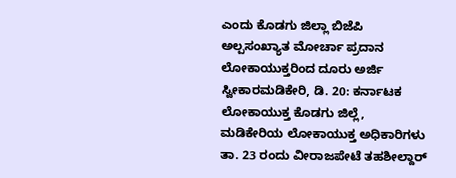ಎಂದು ಕೊಡಗು ಜಿಲ್ಲಾ ಬಿಜೆಪಿ ಅಲ್ಪಸಂಖ್ಯಾತ ಮೋರ್ಚಾ ಪ್ರದಾನ
ಲೋಕಾಯುಕ್ತರಿಂದ ದೂರು ಅರ್ಜಿ ಸ್ವೀಕಾರಮಡಿಕೇರಿ, ಡಿ. 20: ಕರ್ನಾಟಕ ಲೋಕಾಯುಕ್ತ ಕೊಡಗು ಜಿಲ್ಲೆ, ಮಡಿಕೇರಿಯ ಲೋಕಾಯುಕ್ತ ಅಧಿಕಾರಿಗಳು ತಾ. 23 ರಂದು ವೀರಾಜಪೇಟೆ ತಹಶೀಲ್ದಾರ್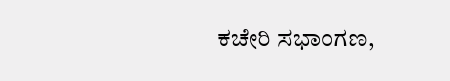ಕಚೇರಿ ಸಭಾಂಗಣ,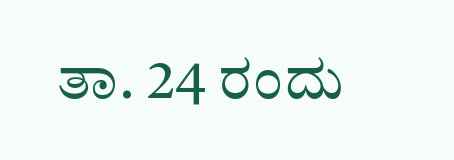ತಾ. 24 ರಂದು